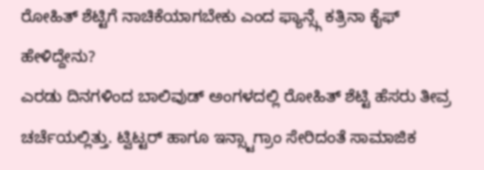ರೋಹಿತ್ ಶೆಟ್ಟಿಗೆ ನಾಚಿಕೆಯಾಗಬೇಕು ಎಂದ ಫ್ಯಾನ್ಸ್ಗೆ ಕತ್ರಿನಾ ಕೈಫ್ ಹೇಳಿದ್ದೇನು?
ಎರಡು ದಿನಗಳಿಂದ ಬಾಲಿವುಡ್ ಅಂಗಳದಲ್ಲಿ ರೋಹಿತ್ ಶೆಟ್ಟಿ ಹೆಸರು ತೀವ್ರ ಚರ್ಚೆಯಲ್ಲಿತ್ತು. ಟ್ವಿಟ್ಟರ್ ಹಾಗೂ ಇನ್ಸ್ಟಾಗ್ರಾಂ ಸೇರಿದಂತೆ ಸಾಮಾಜಿಕ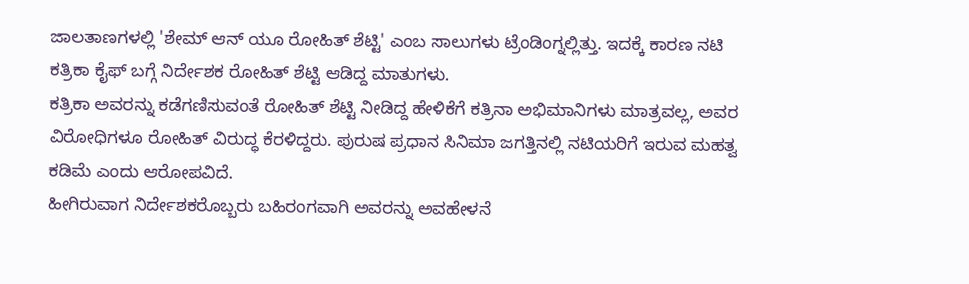ಜಾಲತಾಣಗಳಲ್ಲಿ 'ಶೇಮ್ ಆನ್ ಯೂ ರೋಹಿತ್ ಶೆಟ್ಟಿ' ಎಂಬ ಸಾಲುಗಳು ಟ್ರೆಂಡಿಂಗ್ನಲ್ಲಿತ್ತು. ಇದಕ್ಕೆ ಕಾರಣ ನಟಿ ಕತ್ರಿಕಾ ಕೈಫ್ ಬಗ್ಗೆ ನಿರ್ದೇಶಕ ರೋಹಿತ್ ಶೆಟ್ಟಿ ಆಡಿದ್ದ ಮಾತುಗಳು.
ಕತ್ರಿಕಾ ಅವರನ್ನು ಕಡೆಗಣಿಸುವಂತೆ ರೋಹಿತ್ ಶೆಟ್ಟಿ ನೀಡಿದ್ದ ಹೇಳಿಕೆಗೆ ಕತ್ರಿನಾ ಅಭಿಮಾನಿಗಳು ಮಾತ್ರವಲ್ಲ, ಅವರ ವಿರೋಧಿಗಳೂ ರೋಹಿತ್ ವಿರುದ್ಧ ಕೆರಳಿದ್ದರು. ಪುರುಷ ಪ್ರಧಾನ ಸಿನಿಮಾ ಜಗತ್ತಿನಲ್ಲಿ ನಟಿಯರಿಗೆ ಇರುವ ಮಹತ್ವ ಕಡಿಮೆ ಎಂದು ಆರೋಪವಿದೆ.
ಹೀಗಿರುವಾಗ ನಿರ್ದೇಶಕರೊಬ್ಬರು ಬಹಿರಂಗವಾಗಿ ಅವರನ್ನು ಅವಹೇಳನೆ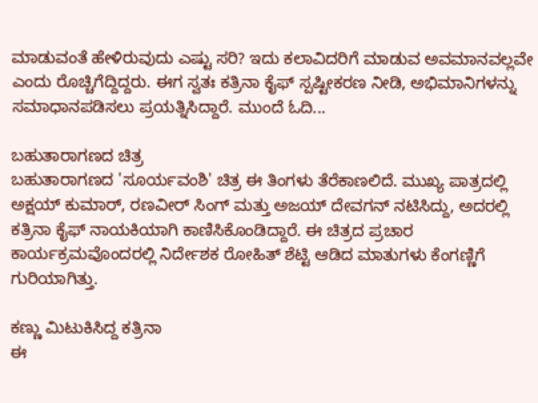ಮಾಡುವಂತೆ ಹೇಳಿರುವುದು ಎಷ್ಟು ಸರಿ? ಇದು ಕಲಾವಿದರಿಗೆ ಮಾಡುವ ಅವಮಾನವಲ್ಲವೇ ಎಂದು ರೊಚ್ಚಿಗೆದ್ದಿದ್ದರು. ಈಗ ಸ್ವತಃ ಕತ್ರಿನಾ ಕೈಫ್ ಸ್ಪಷ್ಟೀಕರಣ ನೀಡಿ, ಅಭಿಮಾನಿಗಳನ್ನು ಸಮಾಧಾನಪಡಿಸಲು ಪ್ರಯತ್ನಿಸಿದ್ದಾರೆ. ಮುಂದೆ ಓದಿ...

ಬಹುತಾರಾಗಣದ ಚಿತ್ರ
ಬಹುತಾರಾಗಣದ 'ಸೂರ್ಯವಂಶಿ' ಚಿತ್ರ ಈ ತಿಂಗಳು ತೆರೆಕಾಣಲಿದೆ. ಮುಖ್ಯ ಪಾತ್ರದಲ್ಲಿ ಅಕ್ಷಯ್ ಕುಮಾರ್, ರಣವೀರ್ ಸಿಂಗ್ ಮತ್ತು ಅಜಯ್ ದೇವಗನ್ ನಟಿಸಿದ್ದು, ಅದರಲ್ಲಿ ಕತ್ರಿನಾ ಕೈಫ್ ನಾಯಕಿಯಾಗಿ ಕಾಣಿಸಿಕೊಂಡಿದ್ದಾರೆ. ಈ ಚಿತ್ರದ ಪ್ರಚಾರ ಕಾರ್ಯಕ್ರಮವೊಂದರಲ್ಲಿ ನಿರ್ದೇಶಕ ರೋಹಿತ್ ಶೆಟ್ಟಿ ಆಡಿದ ಮಾತುಗಳು ಕೆಂಗಣ್ಣಿಗೆ ಗುರಿಯಾಗಿತ್ತು.

ಕಣ್ಣು ಮಿಟುಕಿಸಿದ್ದ ಕತ್ರಿನಾ
ಈ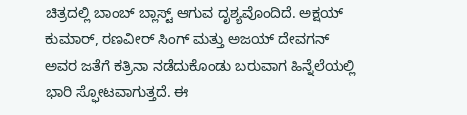ಚಿತ್ರದಲ್ಲಿ ಬಾಂಬ್ ಬ್ಲಾಸ್ಟ್ ಆಗುವ ದೃಶ್ಯವೊಂದಿದೆ. ಅಕ್ಷಯ್ ಕುಮಾರ್, ರಣವೀರ್ ಸಿಂಗ್ ಮತ್ತು ಅಜಯ್ ದೇವಗನ್ ಅವರ ಜತೆಗೆ ಕತ್ರಿನಾ ನಡೆದುಕೊಂಡು ಬರುವಾಗ ಹಿನ್ನೆಲೆಯಲ್ಲಿ ಭಾರಿ ಸ್ಫೋಟವಾಗುತ್ತದೆ. ಈ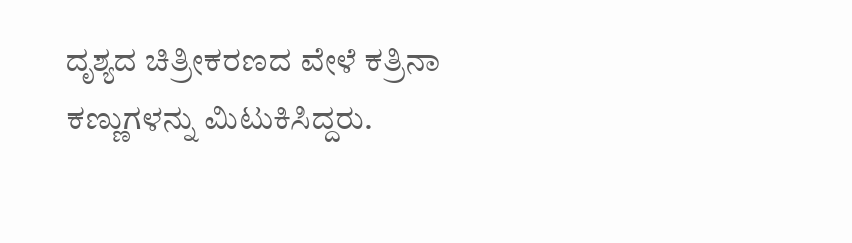ದೃಶ್ಯದ ಚಿತ್ರೀಕರಣದ ವೇಳೆ ಕತ್ರಿನಾ ಕಣ್ಣುಗಳನ್ನು ಮಿಟುಕಿಸಿದ್ದರು.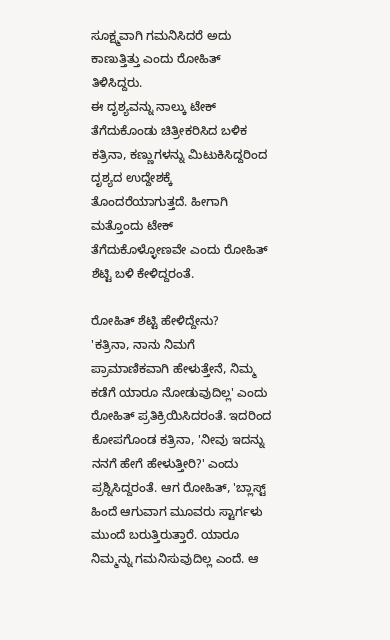ಸೂಕ್ಷ್ಮವಾಗಿ ಗಮನಿಸಿದರೆ ಅದು ಕಾಣುತ್ತಿತ್ತು ಎಂದು ರೋಹಿತ್ ತಿಳಿಸಿದ್ದರು.
ಈ ದೃಶ್ಯವನ್ನು ನಾಲ್ಕು ಟೇಕ್ ತೆಗೆದುಕೊಂಡು ಚಿತ್ರೀಕರಿಸಿದ ಬಳಿಕ ಕತ್ರಿನಾ, ಕಣ್ಣುಗಳನ್ನು ಮಿಟುಕಿಸಿದ್ದರಿಂದ ದೃಶ್ಯದ ಉದ್ದೇಶಕ್ಕೆ ತೊಂದರೆಯಾಗುತ್ತದೆ. ಹೀಗಾಗಿ ಮತ್ತೊಂದು ಟೇಕ್ ತೆಗೆದುಕೊಳ್ಳೋಣವೇ ಎಂದು ರೋಹಿತ್ ಶೆಟ್ಟಿ ಬಳಿ ಕೇಳಿದ್ದರಂತೆ.

ರೋಹಿತ್ ಶೆಟ್ಟಿ ಹೇಳಿದ್ದೇನು?
'ಕತ್ರಿನಾ, ನಾನು ನಿಮಗೆ ಪ್ರಾಮಾಣಿಕವಾಗಿ ಹೇಳುತ್ತೇನೆ, ನಿಮ್ಮ ಕಡೆಗೆ ಯಾರೂ ನೋಡುವುದಿಲ್ಲ' ಎಂದು ರೋಹಿತ್ ಪ್ರತಿಕ್ರಿಯಿಸಿದರಂತೆ. ಇದರಿಂದ ಕೋಪಗೊಂಡ ಕತ್ರಿನಾ, 'ನೀವು ಇದನ್ನು ನನಗೆ ಹೇಗೆ ಹೇಳುತ್ತೀರಿ?' ಎಂದು ಪ್ರಶ್ನಿಸಿದ್ದರಂತೆ. ಆಗ ರೋಹಿತ್, 'ಬ್ಲಾಸ್ಟ್ ಹಿಂದೆ ಆಗುವಾಗ ಮೂವರು ಸ್ಟಾರ್ಗಳು ಮುಂದೆ ಬರುತ್ತಿರುತ್ತಾರೆ. ಯಾರೂ ನಿಮ್ಮನ್ನು ಗಮನಿಸುವುದಿಲ್ಲ ಎಂದೆ. ಆ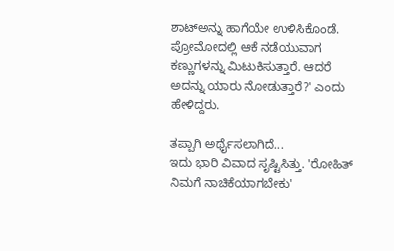ಶಾಟ್ಅನ್ನು ಹಾಗೆಯೇ ಉಳಿಸಿಕೊಂಡೆ. ಪ್ರೋಮೋದಲ್ಲಿ ಆಕೆ ನಡೆಯುವಾಗ ಕಣ್ಣುಗಳನ್ನು ಮಿಟುಕಿಸುತ್ತಾರೆ. ಆದರೆ ಅದನ್ನು ಯಾರು ನೋಡುತ್ತಾರೆ?' ಎಂದು ಹೇಳಿದ್ದರು.

ತಪ್ಪಾಗಿ ಅರ್ಥೈಸಲಾಗಿದೆ...
ಇದು ಭಾರಿ ವಿವಾದ ಸೃಷ್ಟಿಸಿತ್ತು. 'ರೋಹಿತ್ ನಿಮಗೆ ನಾಚಿಕೆಯಾಗಬೇಕು'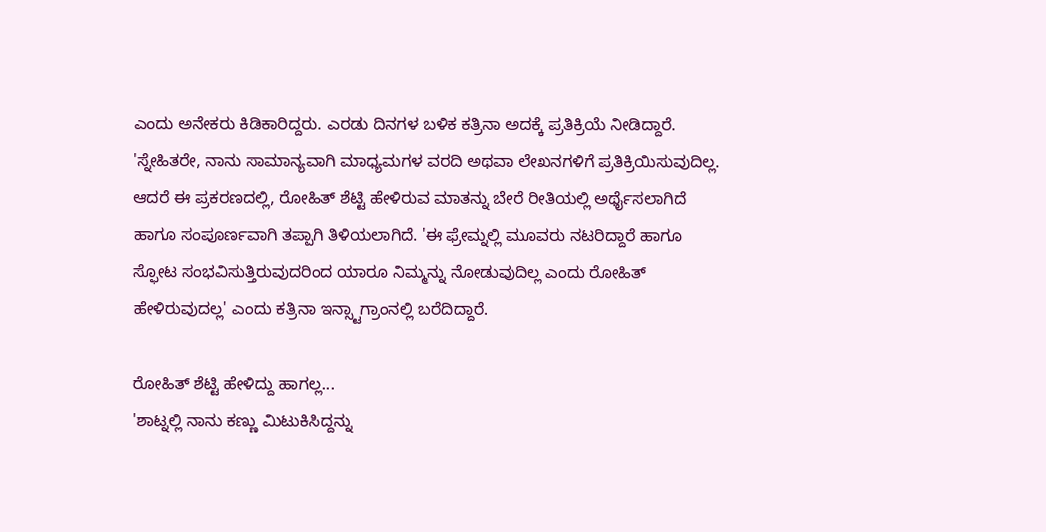ಎಂದು ಅನೇಕರು ಕಿಡಿಕಾರಿದ್ದರು. ಎರಡು ದಿನಗಳ ಬಳಿಕ ಕತ್ರಿನಾ ಅದಕ್ಕೆ ಪ್ರತಿಕ್ರಿಯೆ ನೀಡಿದ್ದಾರೆ. 'ಸ್ನೇಹಿತರೇ, ನಾನು ಸಾಮಾನ್ಯವಾಗಿ ಮಾಧ್ಯಮಗಳ ವರದಿ ಅಥವಾ ಲೇಖನಗಳಿಗೆ ಪ್ರತಿಕ್ರಿಯಿಸುವುದಿಲ್ಲ. ಆದರೆ ಈ ಪ್ರಕರಣದಲ್ಲಿ, ರೋಹಿತ್ ಶೆಟ್ಟಿ ಹೇಳಿರುವ ಮಾತನ್ನು ಬೇರೆ ರೀತಿಯಲ್ಲಿ ಅರ್ಥೈಸಲಾಗಿದೆ ಹಾಗೂ ಸಂಪೂರ್ಣವಾಗಿ ತಪ್ಪಾಗಿ ತಿಳಿಯಲಾಗಿದೆ. 'ಈ ಫ್ರೇಮ್ನಲ್ಲಿ ಮೂವರು ನಟರಿದ್ದಾರೆ ಹಾಗೂ ಸ್ಫೋಟ ಸಂಭವಿಸುತ್ತಿರುವುದರಿಂದ ಯಾರೂ ನಿಮ್ಮನ್ನು ನೋಡುವುದಿಲ್ಲ ಎಂದು ರೋಹಿತ್ ಹೇಳಿರುವುದಲ್ಲ' ಎಂದು ಕತ್ರಿನಾ ಇನ್ಸ್ಟಾಗ್ರಾಂನಲ್ಲಿ ಬರೆದಿದ್ದಾರೆ.

ರೋಹಿತ್ ಶೆಟ್ಟಿ ಹೇಳಿದ್ದು ಹಾಗಲ್ಲ...
'ಶಾಟ್ನಲ್ಲಿ ನಾನು ಕಣ್ಣು ಮಿಟುಕಿಸಿದ್ದನ್ನು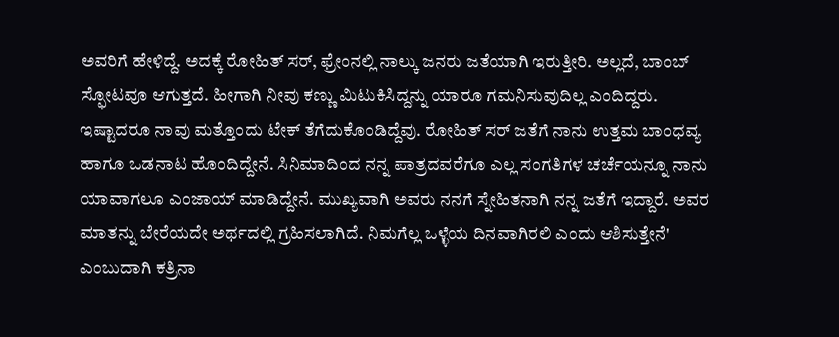ಅವರಿಗೆ ಹೇಳಿದ್ದೆ. ಅದಕ್ಕೆ ರೋಹಿತ್ ಸರ್, ಫ್ರೇಂನಲ್ಲಿ ನಾಲ್ಕು ಜನರು ಜತೆಯಾಗಿ ಇರುತ್ತೀರಿ. ಅಲ್ಲದೆ, ಬಾಂಬ್ ಸ್ಫೋಟವೂ ಆಗುತ್ತದೆ. ಹೀಗಾಗಿ ನೀವು ಕಣ್ಣು ಮಿಟುಕಿಸಿದ್ದನ್ನು ಯಾರೂ ಗಮನಿಸುವುದಿಲ್ಲ ಎಂದಿದ್ದರು. ಇಷ್ಟಾದರೂ ನಾವು ಮತ್ತೊಂದು ಟೇಕ್ ತೆಗೆದುಕೊಂಡಿದ್ದೆವು. ರೋಹಿತ್ ಸರ್ ಜತೆಗೆ ನಾನು ಉತ್ತಮ ಬಾಂಧವ್ಯ ಹಾಗೂ ಒಡನಾಟ ಹೊಂದಿದ್ದೇನೆ. ಸಿನಿಮಾದಿಂದ ನನ್ನ ಪಾತ್ರದವರೆಗೂ ಎಲ್ಲ ಸಂಗತಿಗಳ ಚರ್ಚೆಯನ್ನೂ ನಾನು ಯಾವಾಗಲೂ ಎಂಜಾಯ್ ಮಾಡಿದ್ದೇನೆ. ಮುಖ್ಯವಾಗಿ ಅವರು ನನಗೆ ಸ್ನೇಹಿತನಾಗಿ ನನ್ನ ಜತೆಗೆ ಇದ್ದಾರೆ. ಅವರ ಮಾತನ್ನು ಬೇರೆಯದೇ ಅರ್ಥದಲ್ಲಿ ಗ್ರಹಿಸಲಾಗಿದೆ. ನಿಮಗೆಲ್ಲ ಒಳ್ಳೆಯ ದಿನವಾಗಿರಲಿ ಎಂದು ಆಶಿಸುತ್ತೇನೆ' ಎಂಬುದಾಗಿ ಕತ್ರಿನಾ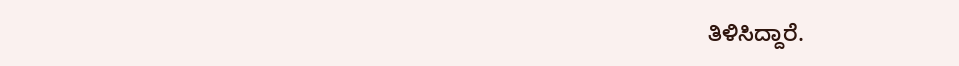ತಿಳಿಸಿದ್ದಾರೆ.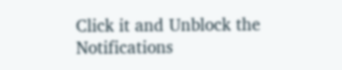Click it and Unblock the Notifications